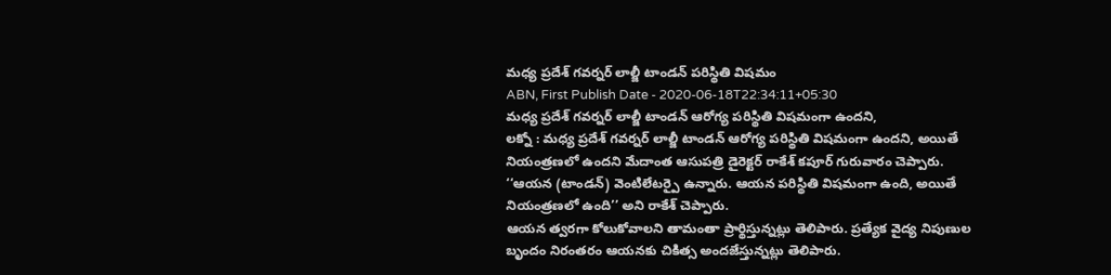మధ్య ప్రదేశ్ గవర్నర్ లాల్జీ టాండన్ పరిస్థితి విషమం
ABN, First Publish Date - 2020-06-18T22:34:11+05:30
మధ్య ప్రదేశ్ గవర్నర్ లాల్జీ టాండన్ ఆరోగ్య పరిస్థితి విషమంగా ఉందని,
లక్నో : మధ్య ప్రదేశ్ గవర్నర్ లాల్జీ టాండన్ ఆరోగ్య పరిస్థితి విషమంగా ఉందని, అయితే నియంత్రణలో ఉందని మేదాంత ఆసుపత్రి డైరెక్టర్ రాకేశ్ కపూర్ గురువారం చెప్పారు.
‘‘ఆయన (టాండన్) వెంటిలేటర్పై ఉన్నారు. ఆయన పరిస్థితి విషమంగా ఉంది, అయితే నియంత్రణలో ఉంది’’ అని రాకేశ్ చెప్పారు.
ఆయన త్వరగా కోలుకోవాలని తామంతా ప్రార్థిస్తున్నట్లు తెలిపారు. ప్రత్యేక వైద్య నిపుణుల బృందం నిరంతరం ఆయనకు చికిత్స అందజేస్తున్నట్లు తెలిపారు.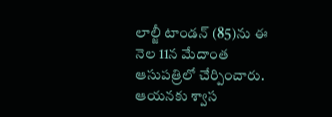లాల్జీ టాండన్ (85)ను ఈ నెల 11న మేదాంత ఆసుపత్రిలో చేర్పించారు. ఆయనకు శ్వాస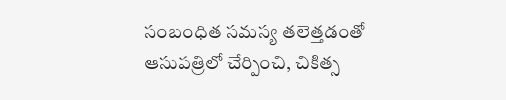సంబంధిత సమస్య తలెత్తడంతో ఆసుపత్రిలో చేర్పించి, చికిత్స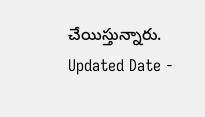చేయిస్తున్నారు.
Updated Date -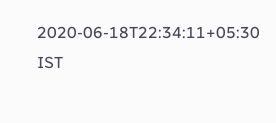2020-06-18T22:34:11+05:30 IST